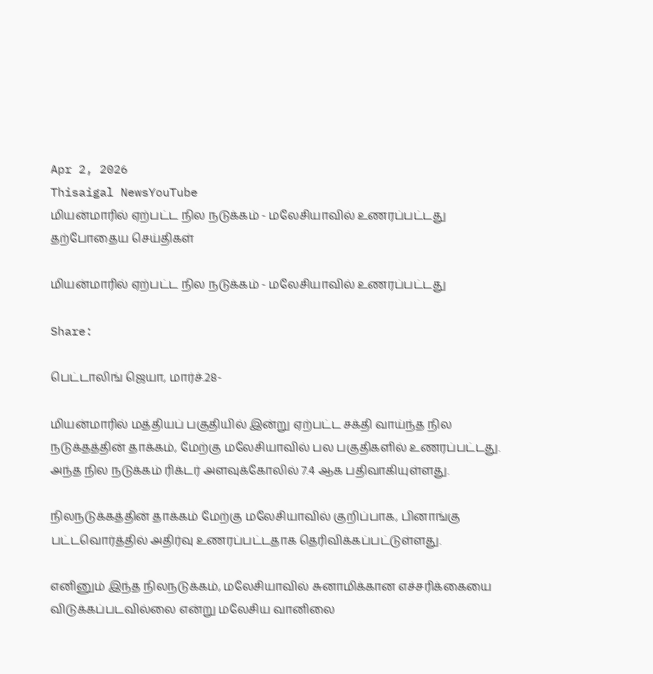Apr 2, 2026
Thisaigal NewsYouTube
மியன்மாரில் ஏற்பட்ட நில நடுக்கம் - மலேசியாவில் உணரப்பட்டது
தற்போதைய செய்திகள்

மியன்மாரில் ஏற்பட்ட நில நடுக்கம் - மலேசியாவில் உணரப்பட்டது

Share:

பெட்டாலிங் ஜெயா, மார்ச்.28-

மியன்மாரில் மத்தியப் பகுதியில் இன்று ஏற்பட்ட சக்தி வாய்ந்த நில நடுக்தத்தின் தாக்கம், மேற்கு மலேசியாவில் பல பகுதிகளில் உணரப்பட்டது. அந்த நில நடுக்கம் ரிக்டர் அளவுக்கோலில் 7.4 ஆக பதிவாகியுள்ளது.

நிலநடுக்கத்தின் தாக்கம் மேற்கு மலேசியாவில் குறிப்பாக, பினாங்கு பட்டவொர்த்தில் அதிர்வு உணரப்பட்டதாக தெரிவிக்கப்பட்டுள்ளது.

எனினும் இந்த நிலநடுக்கம், மலேசியாவில் சுனாமிக்கான எச்சரிக்கையை விடுக்கப்படவில்லை என்று மலேசிய வானிலை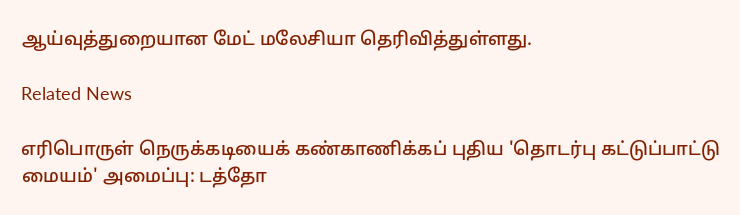ஆய்வுத்துறையான மேட் மலேசியா தெரிவித்துள்ளது.

Related News

எரிபொருள் நெருக்கடியைக் கண்காணிக்கப் புதிய 'தொடர்பு கட்டுப்பாட்டு மையம்' அமைப்பு: டத்தோ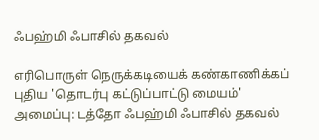ஃபஹ்மி ஃபாசில் தகவல்

எரிபொருள் நெருக்கடியைக் கண்காணிக்கப் புதிய 'தொடர்பு கட்டுப்பாட்டு மையம்' அமைப்பு: டத்தோ ஃபஹ்மி ஃபாசில் தகவல்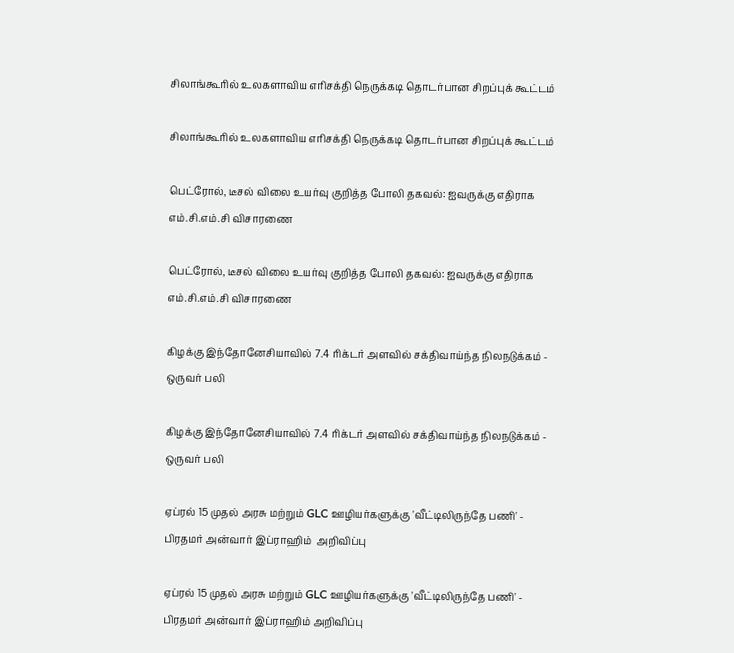சிலாங்கூரில் உலகளாவிய எரிசக்தி நெருக்கடி தொடர்பான சிறப்புக் கூட்டம்

சிலாங்கூரில் உலகளாவிய எரிசக்தி நெருக்கடி தொடர்பான சிறப்புக் கூட்டம்

பெட்ரோல், டீசல் விலை உயர்வு குறித்த போலி தகவல்: ஐவருக்கு எதிராக எம்.சி.எம்.சி விசாரணை

பெட்ரோல், டீசல் விலை உயர்வு குறித்த போலி தகவல்: ஐவருக்கு எதிராக எம்.சி.எம்.சி விசாரணை

கிழக்கு இந்தோனேசியாவில் 7.4 ரிக்டர் அளவில் சக்திவாய்ந்த நிலநடுக்கம் - ஒருவர் பலி

கிழக்கு இந்தோனேசியாவில் 7.4 ரிக்டர் அளவில் சக்திவாய்ந்த நிலநடுக்கம் - ஒருவர் பலி

ஏப்ரல் 15 முதல் அரசு மற்றும் GLC ஊழியர்களுக்கு 'வீட்டிலிருந்தே பணி' - பிரதமர் அன்வார் இப்ராஹிம்  அறிவிப்பு

ஏப்ரல் 15 முதல் அரசு மற்றும் GLC ஊழியர்களுக்கு 'வீட்டிலிருந்தே பணி' - பிரதமர் அன்வார் இப்ராஹிம் அறிவிப்பு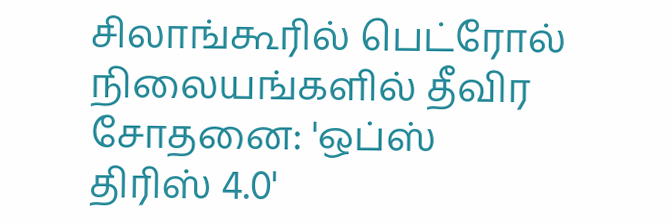சிலாங்கூரில் பெட்ரோல் நிலையங்களில் தீவிர சோதனை: 'ஒப்ஸ் திரிஸ் 4.0'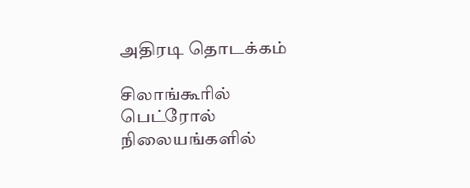அதிரடி தொடக்கம்

சிலாங்கூரில் பெட்ரோல் நிலையங்களில்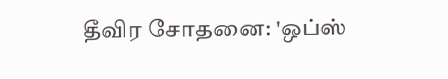தீவிர சோதனை: 'ஒப்ஸ்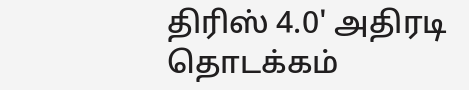திரிஸ் 4.0' அதிரடி தொடக்கம்